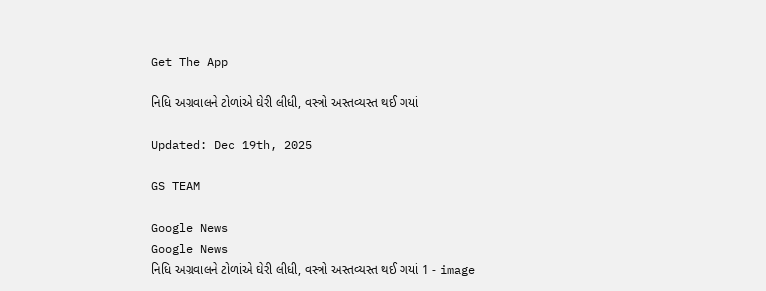Get The App

નિધિ અગ્રવાલને ટોળાંએ ઘેરી લીધી, વસ્ત્રો અસ્તવ્યસ્ત થઈ ગયાં

Updated: Dec 19th, 2025

GS TEAM

Google News
Google News
નિધિ અગ્રવાલને ટોળાંએ ઘેરી લીધી, વસ્ત્રો અસ્તવ્યસ્ત થઈ ગયાં 1 - image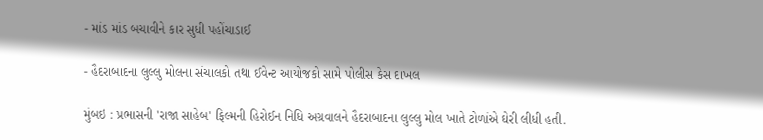- માંડ માંડ બચાવીને કાર સુધી પહોંચાડાઈ

- હૈદરાબાદના લુલ્લુ મોલના સંચાલકો તથા ઈવેન્ટ આયોજકો સામે પોલીસ કેસ દાખલ

મુંબઇ : પ્રભાસની 'રાજા સાહેબ' ફિલ્મની હિરોઈન નિધિ અગ્રવાલને હૈદરાબાદના લુલ્લુ મોલ ખાતે ટોળાંએ ઘેરી લીધી હતી.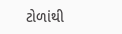ટોળાંથી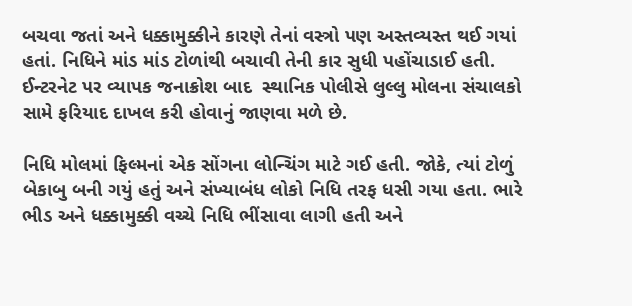બચવા જતાં અને ધક્કામુક્કીને કારણે તેનાં વસ્ત્રો પણ અસ્તવ્યસ્ત થઈ ગયાં હતાં. નિધિને માંડ માંડ ટોળાંથી બચાવી તેની કાર સુધી પહોંચાડાઈ હતી. ઈન્ટરનેટ પર વ્યાપક જનાક્રોશ બાદ  સ્થાનિક પોલીસે લુલ્લુ મોલના સંચાલકો સામે ફરિયાદ દાખલ કરી હોવાનું જાણવા મળે છે.

નિધિ મોલમાં ફિલ્મનાં એક સોંગના લોન્ચિંગ માટે ગઈ હતી. જોકે, ત્યાં ટોળું બેકાબુ બની ગયું હતું અને સંખ્યાબંધ લોકો નિધિ તરફ ધસી ગયા હતા. ભારે ભીડ અને ધક્કામુક્કી વચ્ચે નિધિ ભીંસાવા લાગી હતી અને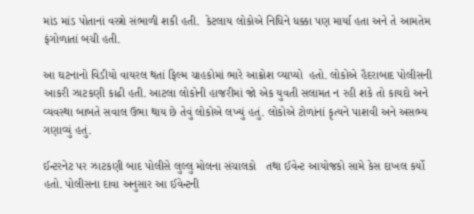માંડ માંડ પોતાનાં વસ્ત્રો સંભાળી શકી હતી.  કેટલાય લોકોએ નિધિને ધક્કા પણ માર્યા હતા અને તે આમતેમ ફંગોળાતાં બચી હતી.

આ ઘટનાનો વિડીયો વાયરલ થતાં ફિલ્મ ચાહકોમાં ભારે આક્રોશ વ્યાપ્યો  હતો. લોકોએ હૈદરાબાદ પોલીસની આકરી ઝાટકણી કાઢી હતી. આટલા લોકોની હાજરીમાં જો એક યુવતી સલામત ન રહી શકે તો કાયદો અને વ્યવસ્થા બાબતે સવાલ ઉભા થાય છે તેવું લોકોએ લખ્યું હતું. લોકોએ ટોળાંનાં કૃત્યને પાશવી અને અસભ્ય ગણાવ્યું હતું.

ઈન્ટરનેટ પર ઝાટકણી બાદ પોલીસે લુલ્લુ મોલના સંચાલકો   તથા ઈવેન્ટ આયોજકો સામે કેસ દાખલ કર્યો હતો. પોલીસના દાવા અનુસાર આ ઈવેન્ટની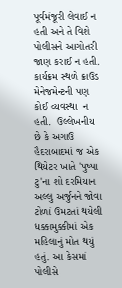પૂર્વમંજૂરી લેવાઈ ન હતી અને તે વિશે પોલીસને આગોતરી જાણ કરાઈ ન હતી. કાર્યક્રમ સ્થળે ક્રાઉડ મેનેજમેન્ટની પણ કોઈ વ્યવસ્થા  ન હતી.  ઉલ્લેખનીય છે કે અગાઉ હૈદરાબાદમાં જ એક થિયેટર ખાતે 'પુષ્પા ટુ'ના શો દરમિયાન અલ્લુ અર્જુનને જોવા ટોળાં ઉમટતાં થયેલી ધક્કામુક્કીમાં એક મહિલાનું મોત થયું હતું. આ કેસમાં પોલીસે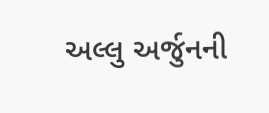અલ્લુ અર્જુનની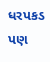ધરપકડ પણ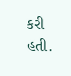કરી હતી.